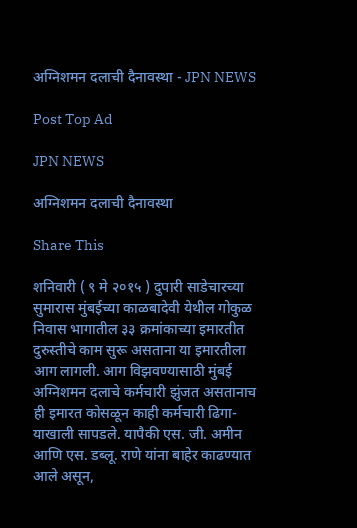अग्निशमन दलाची दैनावस्था - JPN NEWS

Post Top Ad

JPN NEWS

अग्निशमन दलाची दैनावस्था

Share This

शनिवारी ( ९ मे २०१५ ) दुपारी साडेचारच्या सुमारास मुंबईच्या काळबादेवी येथील गोकुळ निवास भागातील ३३ क्रमांकाच्या इमारतीत दुरुस्तीचे काम सुरू असताना या इमारतीला आग लागली. आग विझवण्यासाठी मुंबई अग्निशमन दलाचे कर्मचारी झुंजत असतानाच ही इमारत कोसळून काही कर्मचारी ढिगा-याखाली सापडले. यापैकी एस. जी. अमीन आणि एस. डब्लू. राणे यांना बाहेर काढण्यात आले असून,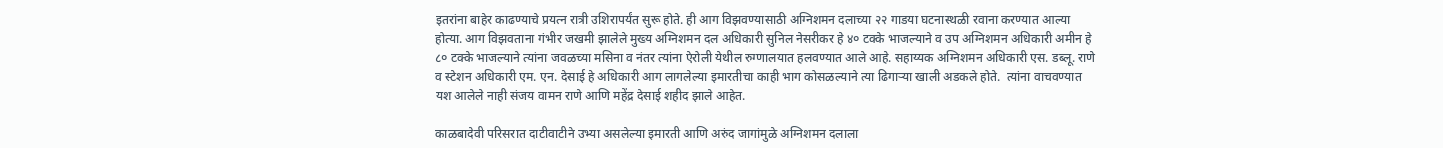इतरांना बाहेर काढण्याचे प्रयत्न रात्री उशिरापर्यंत सुरू होते. ही आग विझवण्यासाठी अग्निशमन दलाच्या २२ गाडया घटनास्थळी रवाना करण्यात आल्या होत्या. आग विझवताना गंभीर जखमी झालेले मुख्य अग्निशमन दल अधिकारी सुनिल नेसरीकर हे ४० टक्के भाजल्याने व उप अग्निशमन अधिकारी अमीन हे ८० टक्के भाजल्याने त्यांना जवळच्या मसिना व नंतर त्यांना ऐरोली येथील रुग्णालयात हलवण्यात आले आहे. सहाय्यक अग्निशमन अधिकारी एस. डब्लू. राणे व स्टेशन अधिकारी एम. एन. देसाई हे अधिकारी आग लागलेल्या इमारतीचा काही भाग कोसळल्याने त्या ढिगाऱ्या खाली अडकले होते.  त्यांना वाचवण्यात यश आलेले नाही संजय वामन राणे आणि महेंद्र देसाई शहीद झाले आहेत.

काळबादेवी परिसरात दाटीवाटीने उभ्या असलेल्या इमारती आणि अरुंद जागांमुळे अग्निशमन दलाला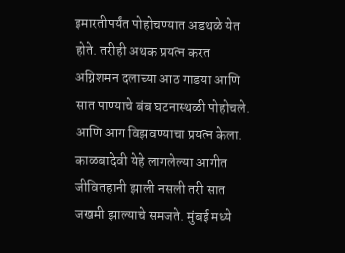इमारतीपर्यंत पोहोचण्यात अडथळे येत होते. तरीही अथक प्रयत्न करत अग्निशमन दलाच्या आठ गाडया आणि सात पाण्याचे बंब घटनास्थळी पोहोचले. आणि आग विझवण्याचा प्रयत्न केला. काळबादेवी येहे लागलेल्या आगीत जीवितहानी झाली नसली तरी सात जखमी झाल्याचे समजते. मुंबई मध्ये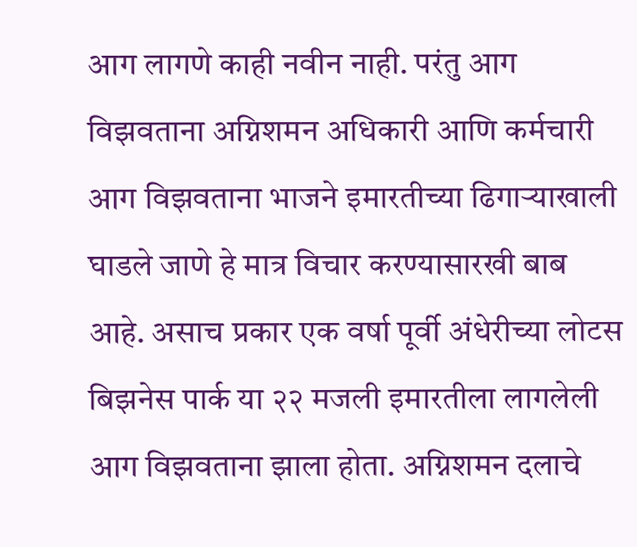आग लागणे काही नवीन नाही. परंतु आग विझवताना अग्निशमन अधिकारी आणि कर्मचारी आग विझवताना भाजने इमारतीच्या ढिगाऱ्याखाली घाडले जाणे हे मात्र विचार करण्यासारखी बाब आहे. असाच प्रकार एक वर्षा पूर्वी अंधेरीच्या लोटस बिझनेस पार्क या २२ मजली इमारतीला लागलेली आग विझवताना झाला होता. अग्निशमन दलाचे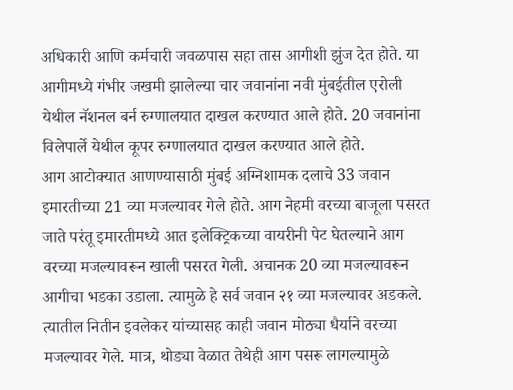अधिकारी आणि कर्मचारी जवळपास सहा तास आगीशी झुंज देत होते. या आगीमध्ये गंभीर जखमी झालेल्या चार जवानांना नवी मुंबईतील एरोली येथील नॅशनल बर्न रुग्णालयात दाखल करण्यात आले होते. 20 जवानांना विलेपार्ले येथील कूपर रुग्णालयात दाखल करण्यात आले होते.
आग आटोक्‍यात आणण्यासाठी मुंबई अग्निशामक दलाचे 33 जवान इमारतीच्या 21 व्या मजल्यावर गेले होते. आग नेहमी वरच्या बाजूला पसरत जाते परंतू इमारतीमध्ये आत इलेक्ट्रिकच्या वायरीनी पेट घेतल्याने आग वरच्या मजल्यावरून खाली पसरत गेली. अचानक 20 व्या मजल्यावरून आगीचा भडका उडाला. त्यामुळे हे सर्व जवान २१ व्या मजल्यावर अडकले. त्यातील नितीन इवलेकर यांच्यासह काही जवान मोठ्या धैर्याने वरच्या मजल्यावर गेले. मात्र, थोड्या वेळात तेथेही आग पसरू लागल्यामुळे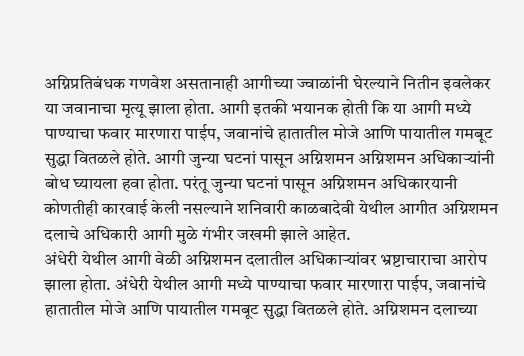अग्निप्रतिबंधक गणवेश असतानाही आगीच्या ज्वाळांनी घेरल्याने नितीन इवलेकर या जवानाचा मृत्यू झाला होता. आगी इतकी भयानक होती कि या आगी मध्ये पाण्याचा फवार मारणारा पाईप, जवानांचे हातातील मोजे आणि पायातील गमबूट सुद्धा वितळले होते. आगी जुन्या घटनां पासून अग्निशमन अग्निशमन अधिकाऱ्यांनी बोध घ्यायला हवा होता. परंतू जुन्या घटनां पासून अग्निशमन अधिकारयानी कोणतीही कारवाई केली नसल्याने शनिवारी काळबादेवी येथील आगीत अग्निशमन दलाचे अधिकारी आगी मुळे गंभीर जखमी झाले आहेत.
अंधेरी येथील आगी वेळी अग्निशमन दलातील अधिकाऱ्यांवर भ्रष्टाचाराचा आरोप झाला होता. अंधेरी येथील आगी मध्ये पाण्याचा फवार मारणारा पाईप, जवानांचे हातातील मोजे आणि पायातील गमबूट सुद्धा वितळले होते. अग्निशमन दलाच्या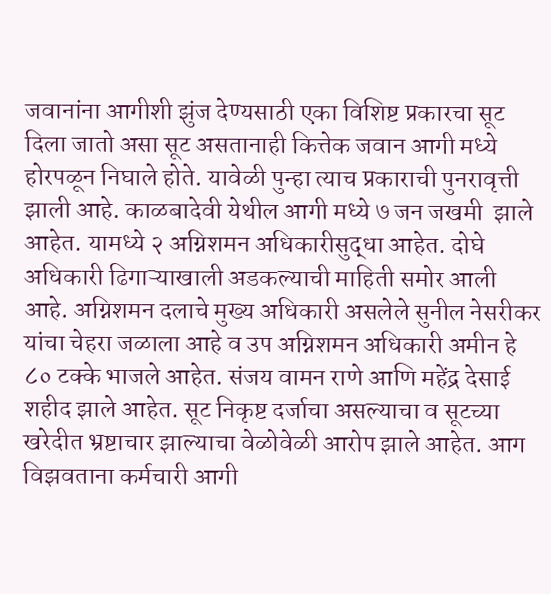जवानांना आगीशी झुंज देण्यसाठी एका विशिष्ट प्रकारचा सूट दिला जातो असा सूट असतानाही कित्तेक जवान आगी मध्ये होरपळून निघाले होते. यावेळी पुन्हा त्याच प्रकाराची पुनरावृत्ती झाली आहे. काळबादेवी येथील आगी मध्ये ७ जन जखमी  झाले आहेत. यामध्ये २ अग्निशमन अधिकारीसुद्धा आहेत. दोघे अधिकारी ढिगाऱ्याखाली अडकल्याची माहिती समोर आली आहे. अग्निशमन दलाचे मुख्य अधिकारी असलेले सुनील नेसरीकर यांचा चेहरा जळाला आहे व उप अग्निशमन अधिकारी अमीन हे ८० टक्के भाजले आहेत. संजय वामन राणे आणि महेंद्र देसाई शहीद झाले आहेत. सूट निकृष्ट दर्जाचा असल्याचा व सूटच्या खरेदीत भ्रष्टाचार झाल्याचा वेळोवेळी आरोप झाले आहेत. आग विझवताना कर्मचारी आगी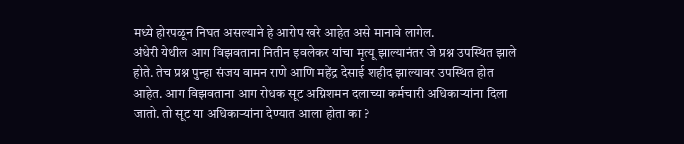मध्ये होरपळून निघत असल्याने हे आरोप खरे आहेत असे मानावे लागेल.
अंधेरी येथील आग विझवताना नितीन इवलेकर यांचा मृत्यू झाल्यानंतर जे प्रश्न उपस्थित झाले होते. तेच प्रश्न पुन्हा संजय वामन राणे आणि महेंद्र देसाई शहीद झाल्यावर उपस्थित होत आहेत. आग विझवताना आग रोधक सूट अग्निशमन दलाच्या कर्मचारी अधिकाऱ्यांना दिला जातो. तो सूट या अधिकाऱ्यांना देण्यात आला होता का ?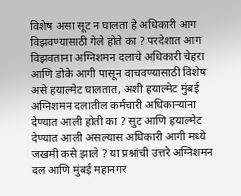विशेष असा सूट न घालता हे अधिकारी आग विझवण्यासाठी गेले होते का ? परदेशात आग विझवताना अग्निशमन दलाचे अधिकारी चेहरा आणि डोके आगी पासून वाचवण्यासाठी विशेष असे हयाल्मेट घालतात, अशी हयाल्मेट मुंबई अग्निशमन दलातील कर्मचारी अधिकाऱ्यांना देण्यात आली होती का ? सुट आणि हयाल्मेट देण्यात आली असल्यास अधिकारी आगी मध्ये जखमी कसे झाले ? या प्रश्नांची उत्तरे अग्निशमन दल आणि मुंबई महानगर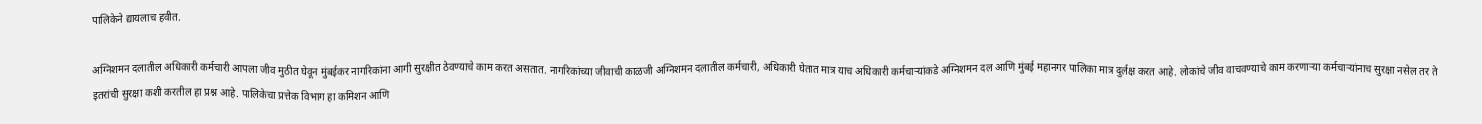पालिकेने द्यायलाच हवीत.

अग्निशमन दलातील अधिकारी कर्मचारी आपला जीव मुठीत घेवून मुंबईकर नागरिकांना आगी सुरक्षीत ठेवण्याचे काम करत असतात. नागरिकांच्या जीवाची काळजी अग्निशमन दलातील कर्मचारी, अधिकारी घेतात मात्र याच अधिकारी कर्मचाऱ्यांकडे अग्निशमन दल आणि मुंबई महानगर पालिका मात्र दुर्लक्ष करत आहे. लोकांचे जीव वाचवण्याचे काम करणाऱ्या कर्मचाऱ्यांनाच सुरक्षा नसेल तर ते इतरांची सुरक्षा कशी करतील हा प्रश्न आहे. पालिकेचा प्रत्तेक विभाग हा कमिशन आणि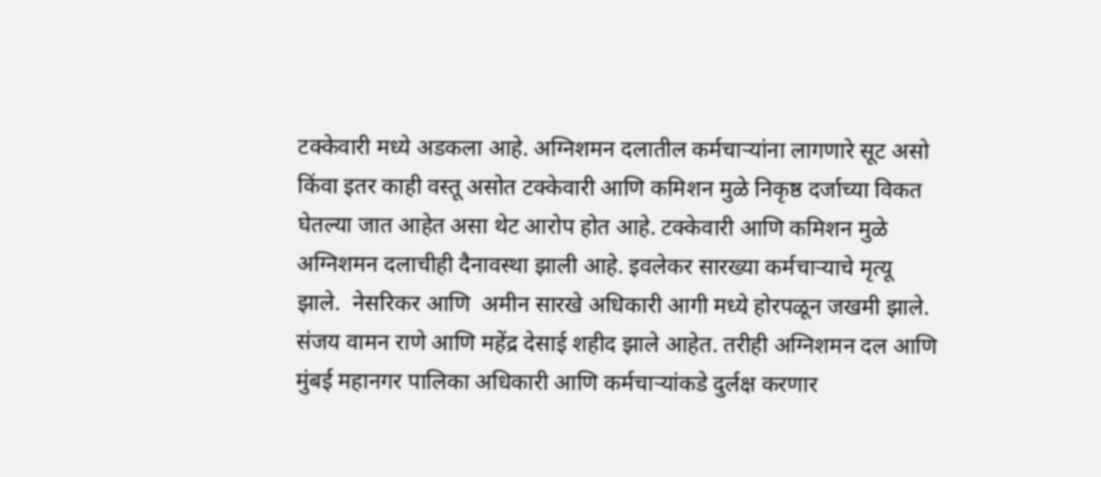टक्केवारी मध्ये अडकला आहे. अग्निशमन दलातील कर्मचाऱ्यांना लागणारे सूट असो किंवा इतर काही वस्तू असोत टक्केवारी आणि कमिशन मुळे निकृष्ठ दर्जाच्या विकत घेतल्या जात आहेत असा थेट आरोप होत आहे. टक्केवारी आणि कमिशन मुळे अग्निशमन दलाचीही दैनावस्था झाली आहे. इवलेकर सारख्या कर्मचाऱ्याचे मृत्यू झाले.  नेसरिकर आणि  अमीन सारखे अधिकारी आगी मध्ये होरपळून जखमी झाले. संजय वामन राणे आणि महेंद्र देसाई शहीद झाले आहेत. तरीही अग्निशमन दल आणि मुंबई महानगर पालिका अधिकारी आणि कर्मचाऱ्यांकडे दुर्लक्ष करणार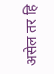असेल तर हि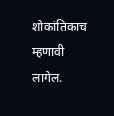शोकांतिकाच म्हणावी लागेल.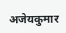अजेयकुमार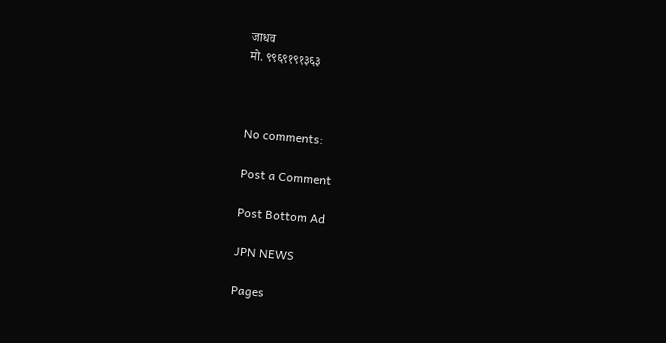जाधव
मो. ९९६९१९१३६३



No comments:

Post a Comment

Post Bottom Ad

JPN NEWS

Pages